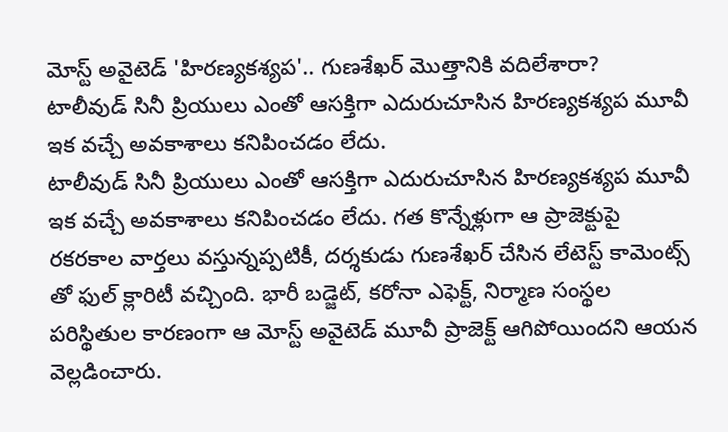మోస్ట్ అవైటెడ్ 'హిరణ్యకశ్యప'.. గుణశేఖర్ మొత్తానికి వదిలేశారా?
టాలీవుడ్ సినీ ప్రియులు ఎంతో ఆసక్తిగా ఎదురుచూసిన హిరణ్యకశ్యప మూవీ ఇక వచ్చే అవకాశాలు కనిపించడం లేదు.
టాలీవుడ్ సినీ ప్రియులు ఎంతో ఆసక్తిగా ఎదురుచూసిన హిరణ్యకశ్యప మూవీ ఇక వచ్చే అవకాశాలు కనిపించడం లేదు. గత కొన్నేళ్లుగా ఆ ప్రాజెక్టుపై రకరకాల వార్తలు వస్తున్నప్పటికీ, దర్శకుడు గుణశేఖర్ చేసిన లేటెస్ట్ కామెంట్స్ తో ఫుల్ క్లారిటీ వచ్చింది. భారీ బడ్జెట్, కరోనా ఎఫెక్ట్, నిర్మాణ సంస్థల పరిస్థితుల కారణంగా ఆ మోస్ట్ అవైటెడ్ మూవీ ప్రాజెక్ట్ ఆగిపోయిందని ఆయన వెల్లడించారు.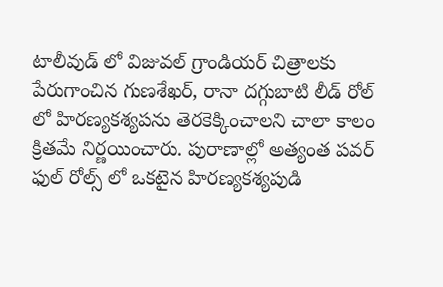టాలీవుడ్ లో విజువల్ గ్రాండియర్ చిత్రాలకు పేరుగాంచిన గుణశేఖర్, రానా దగ్గుబాటి లీడ్ రోల్ లో హిరణ్యకశ్యపను తెరకెక్కించాలని చాలా కాలం క్రితమే నిర్ణయించారు. పురాణాల్లో అత్యంత పవర్ ఫుల్ రోల్స్ లో ఒకటైన హిరణ్యకశ్యపుడి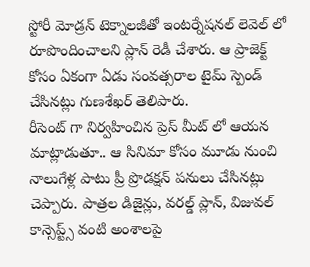స్టోరీ మోడ్రన్ టెక్నాలజీతో ఇంటర్నేషనల్ లెవెల్ లో రూపొందించాలని ప్లాన్ రెడీ చేశారు. ఆ ప్రాజెక్ట్ కోసం ఏకంగా ఏడు సంవత్సరాల టైమ్ స్పెండ్ చేసినట్లు గుణశేఖర్ తెలిపారు.
రీసెంట్ గా నిర్వహించిన ప్రెస్ మీట్ లో ఆయన మాట్లాడుతూ.. ఆ సినిమా కోసం మూడు నుంచి నాలుగేళ్ల పాటు ప్రీ ప్రొడక్షన్ పనులు చేసినట్లు చెప్పారు. పాత్రల డిజైన్లు, వరల్డ్ ప్లాన్, విజువల్ కాన్సెప్ట్స్ వంటి అంశాలపై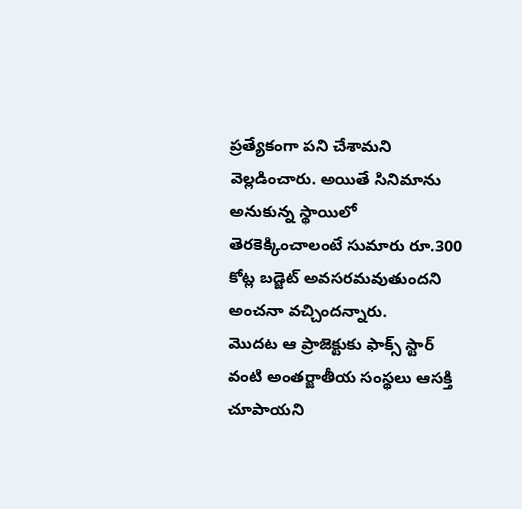ప్రత్యేకంగా పని చేశామని వెల్లడించారు. అయితే సినిమాను అనుకున్న స్థాయిలో తెరకెక్కించాలంటే సుమారు రూ.300 కోట్ల బడ్జెట్ అవసరమవుతుందని అంచనా వచ్చిందన్నారు.
మొదట ఆ ప్రాజెక్టుకు ఫాక్స్ స్టార్ వంటి అంతర్జాతీయ సంస్థలు ఆసక్తి చూపాయని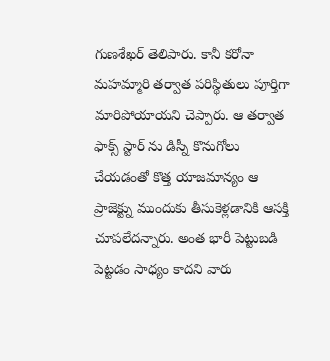గుణశేఖర్ తెలిపారు. కానీ కరోనా మహమ్మారి తర్వాత పరిస్థితులు పూర్తిగా మారిపోయాయని చెప్పారు. ఆ తర్వాత ఫాక్స్ స్టార్ ను డిస్నీ కొనుగోలు చేయడంతో కొత్త యాజమాన్యం ఆ ప్రాజెక్ట్ను ముందుకు తీసుకెళ్లడానికి ఆసక్తి చూపలేదన్నారు. అంత భారీ పెట్టుబడి పెట్టడం సాధ్యం కాదని వారు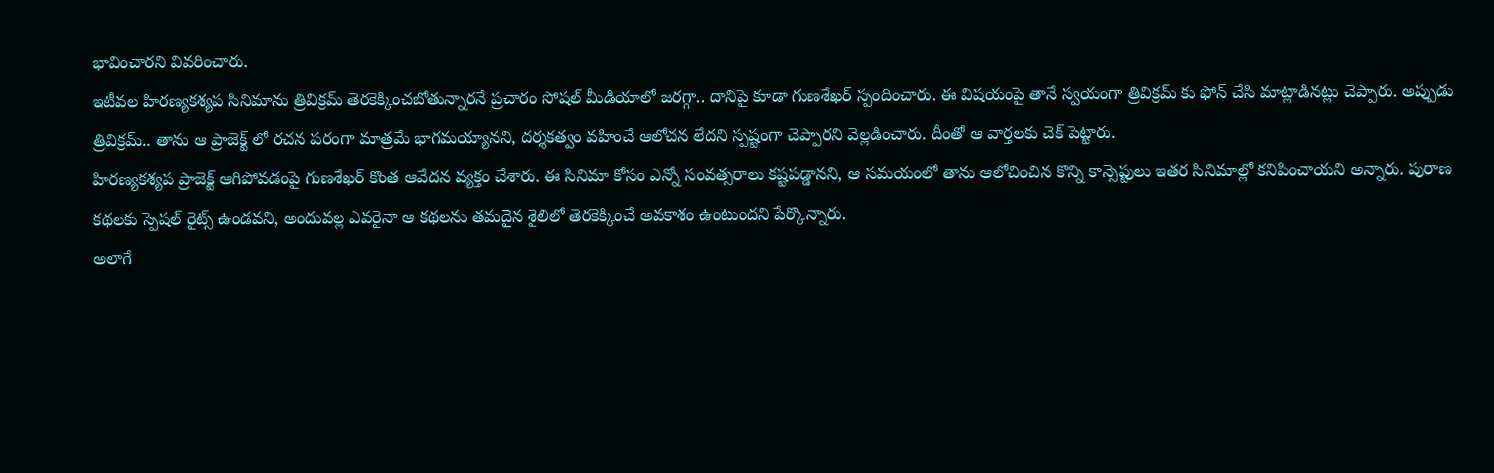భావించారని వివరించారు.
ఇటీవల హిరణ్యకశ్యప సినిమాను త్రివిక్రమ్ తెరకెక్కించబోతున్నారనే ప్రచారం సోషల్ మీడియాలో జరగ్గా.. దానిపై కూడా గుణశేఖర్ స్పందించారు. ఈ విషయంపై తానే స్వయంగా త్రివిక్రమ్ కు ఫోన్ చేసి మాట్లాడినట్లు చెప్పారు. అప్పుడు త్రివిక్రమ్.. తాను ఆ ప్రాజెక్ట్ లో రచన పరంగా మాత్రమే భాగమయ్యానని, దర్శకత్వం వహించే ఆలోచన లేదని స్పష్టంగా చెప్పారని వెల్లడించారు. దీంతో ఆ వార్తలకు చెక్ పెట్టారు.
హిరణ్యకశ్యప ప్రాజెక్ట్ ఆగిపోవడంపై గుణశేఖర్ కొంత ఆవేదన వ్యక్తం చేశారు. ఈ సినిమా కోసం ఎన్నో సంవత్సరాలు కష్టపడ్డానని, ఆ సమయంలో తాను ఆలోచించిన కొన్ని కాన్సెప్టులు ఇతర సినిమాల్లో కనిపించాయని అన్నారు. పురాణ కథలకు స్పెషల్ రైట్స్ ఉండవని, అందువల్ల ఎవరైనా ఆ కథలను తమదైన శైలిలో తెరకెక్కించే అవకాశం ఉంటుందని పేర్కొన్నారు.
అలాగే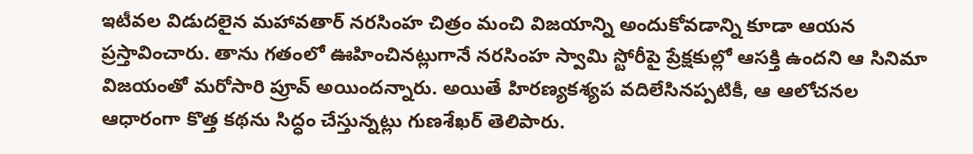ఇటీవల విడుదలైన మహావతార్ నరసింహ చిత్రం మంచి విజయాన్ని అందుకోవడాన్ని కూడా ఆయన ప్రస్తావించారు. తాను గతంలో ఊహించినట్లుగానే నరసింహ స్వామి స్టోరీపై ప్రేక్షకుల్లో ఆసక్తి ఉందని ఆ సినిమా విజయంతో మరోసారి ప్రూవ్ అయిందన్నారు. అయితే హిరణ్యకశ్యప వదిలేసినప్పటికీ, ఆ ఆలోచనల ఆధారంగా కొత్త కథను సిద్ధం చేస్తున్నట్లు గుణశేఖర్ తెలిపారు.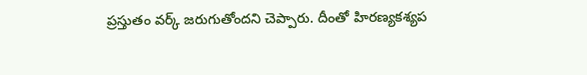ప్రస్తుతం వర్క్ జరుగుతోందని చెప్పారు. దీంతో హిరణ్యకశ్యప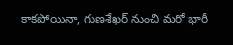కాకపోయినా, గుణశేఖర్ నుంచి మరో భారీ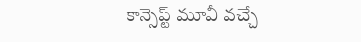కాన్సెప్ట్ మూవీ వచ్చే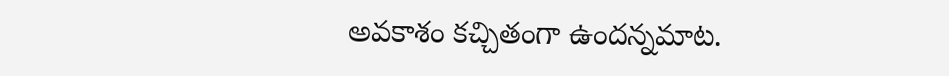అవకాశం కచ్చితంగా ఉందన్నమాట.